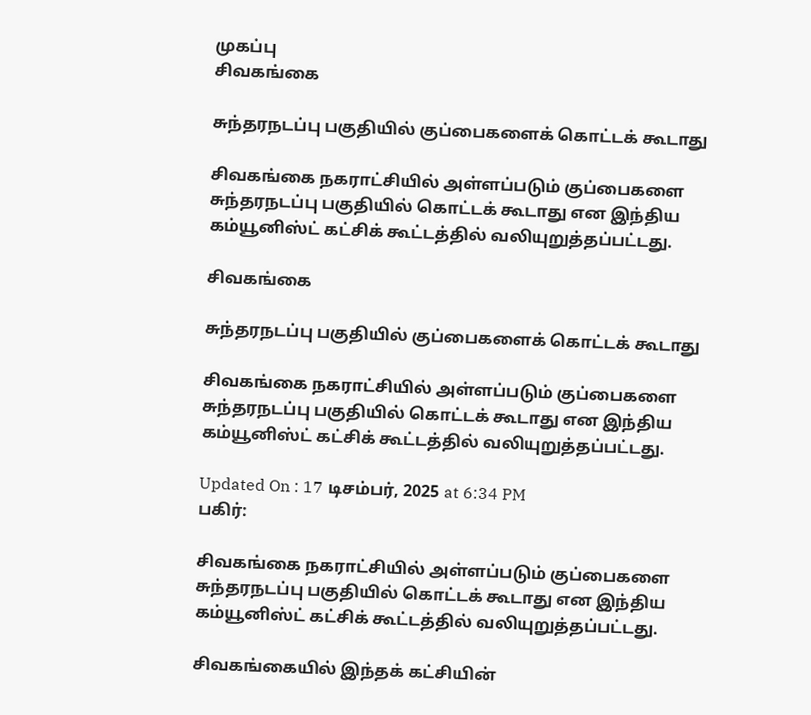முகப்பு
சிவகங்கை

சுந்தரநடப்பு பகுதியில் குப்பைகளைக் கொட்டக் கூடாது

சிவகங்கை நகராட்சியில் அள்ளப்படும் குப்பைகளை சுந்தரநடப்பு பகுதியில் கொட்டக் கூடாது என இந்திய கம்யூனிஸ்ட் கட்சிக் கூட்டத்தில் வலியுறுத்தப்பட்டது.

சிவகங்கை

சுந்தரநடப்பு பகுதியில் குப்பைகளைக் கொட்டக் கூடாது

சிவகங்கை நகராட்சியில் அள்ளப்படும் குப்பைகளை சுந்தரநடப்பு பகுதியில் கொட்டக் கூடாது என இந்திய கம்யூனிஸ்ட் கட்சிக் கூட்டத்தில் வலியுறுத்தப்பட்டது.

Updated On : 17 டிசம்பர், 2025 at 6:34 PM
பகிர்:

சிவகங்கை நகராட்சியில் அள்ளப்படும் குப்பைகளை சுந்தரநடப்பு பகுதியில் கொட்டக் கூடாது என இந்திய கம்யூனிஸ்ட் கட்சிக் கூட்டத்தில் வலியுறுத்தப்பட்டது.

சிவகங்கையில் இந்தக் கட்சியின்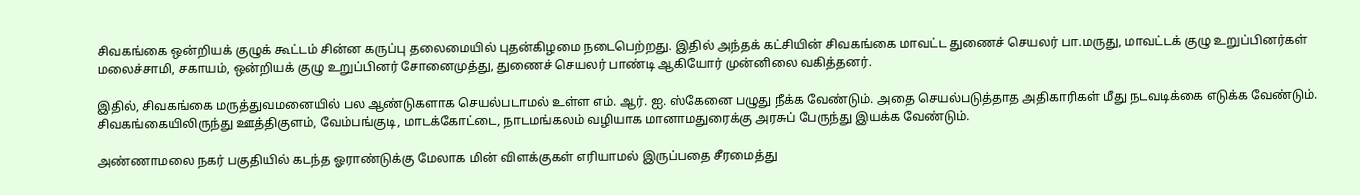சிவகங்கை ஒன்றியக் குழுக் கூட்டம் சின்ன கருப்பு தலைமையில் புதன்கிழமை நடைபெற்றது. இதில் அந்தக் கட்சியின் சிவகங்கை மாவட்ட துணைச் செயலர் பா.மருது, மாவட்டக் குழு உறுப்பினர்கள் மலைச்சாமி, சகாயம், ஒன்றியக் குழு உறுப்பினர் சோனைமுத்து, துணைச் செயலர் பாண்டி ஆகியோர் முன்னிலை வகித்தனர்.

இதில், சிவகங்கை மருத்துவமனையில் பல ஆண்டுகளாக செயல்படாமல் உள்ள எம். ஆர். ஐ. ஸ்கேனை பழுது நீக்க வேண்டும். அதை செயல்படுத்தாத அதிகாரிகள் மீது நடவடிக்கை எடுக்க வேண்டும். சிவகங்கையிலிருந்து ஊத்திகுளம், வேம்பங்குடி, மாடக்கோட்டை, நாடமங்கலம் வழியாக மானாமதுரைக்கு அரசுப் பேருந்து இயக்க வேண்டும்.

அண்ணாமலை நகர் பகுதியில் கடந்த ஓராண்டுக்கு மேலாக மின் விளக்குகள் எரியாமல் இருப்பதை சீரமைத்து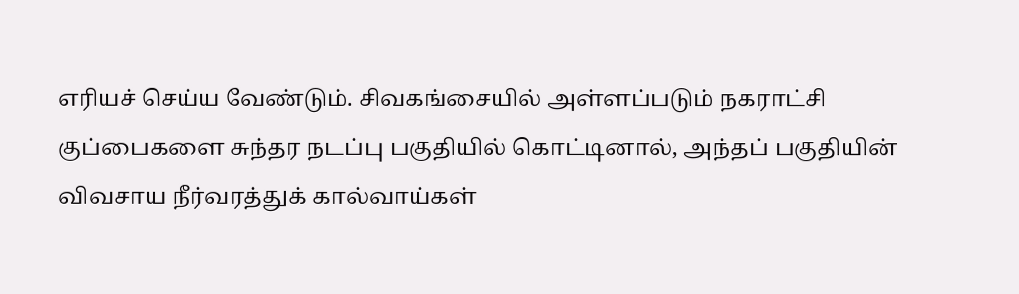எரியச் செய்ய வேண்டும். சிவகங்சையில் அள்ளப்படும் நகராட்சி குப்பைகளை சுந்தர நடப்பு பகுதியில் கொட்டினால், அந்தப் பகுதியின் விவசாய நீர்வரத்துக் கால்வாய்கள்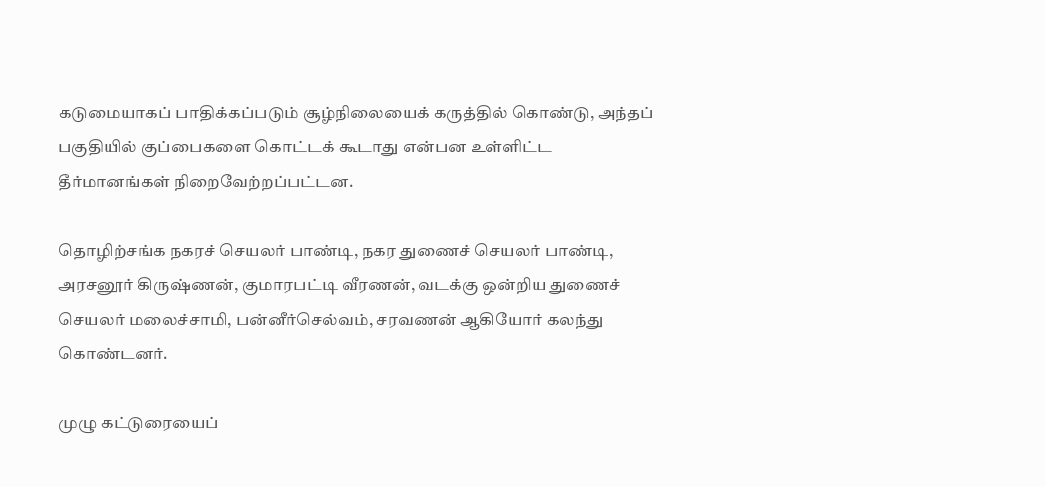கடுமையாகப் பாதிக்கப்படும் சூழ்நிலையைக் கருத்தில் கொண்டு, அந்தப் பகுதியில் குப்பைகளை கொட்டக் கூடாது என்பன உள்ளிட்ட தீர்மானங்கள் நிறைவேற்றப்பட்டன.

தொழிற்சங்க நகரச் செயலர் பாண்டி, நகர துணைச் செயலர் பாண்டி, அரசனூர் கிருஷ்ணன், குமாரபட்டி வீரணன், வடக்கு ஒன்றிய துணைச் செயலர் மலைச்சாமி, பன்னீர்செல்வம், சரவணன் ஆகியோர் கலந்து கொண்டனர்.

முழு கட்டுரையைப்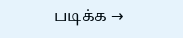படிக்க →